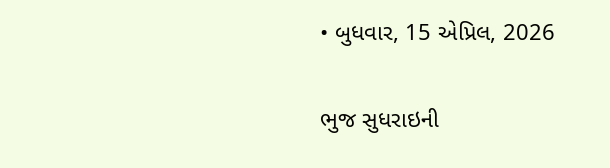• બુધવાર, 15 એપ્રિલ, 2026

ભુજ સુધરાઇની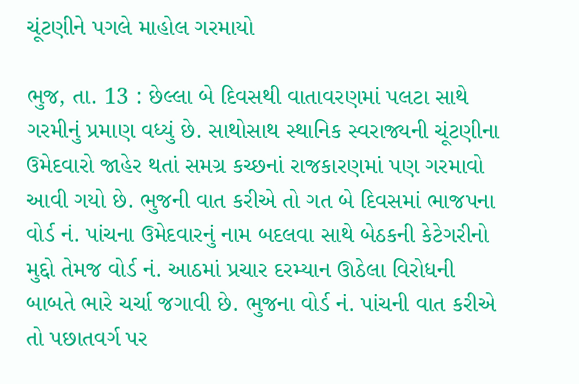ચૂંટણીને પગલે માહોલ ગરમાયો

ભુજ, તા. 13 : છેલ્લા બે દિવસથી વાતાવરણમાં પલટા સાથે ગરમીનું પ્રમાણ વધ્યું છે. સાથોસાથ સ્થાનિક સ્વરાજ્યની ચૂંટણીના ઉમેદવારો જાહેર થતાં સમગ્ર કચ્છનાં રાજકારણમાં પણ ગરમાવો  આવી ગયો છે. ભુજની વાત કરીએ તો ગત બે દિવસમાં ભાજપના વોર્ડ નં. પાંચના ઉમેદવારનું નામ બદલવા સાથે બેઠકની કેટેગરીનો મુદ્દો તેમજ વોર્ડ નં. આઠમાં પ્રચાર દરમ્યાન ઊઠેલા વિરોધની બાબતે ભારે ચર્ચા જગાવી છે. ભુજના વોર્ડ નં. પાંચની વાત કરીએ તો પછાતવર્ગ પર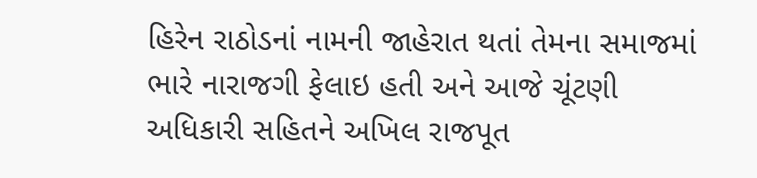હિરેન રાઠોડનાં નામની જાહેરાત થતાં તેમના સમાજમાં ભારે નારાજગી ફેલાઇ હતી અને આજે ચૂંટણી અધિકારી સહિતને અખિલ રાજપૂત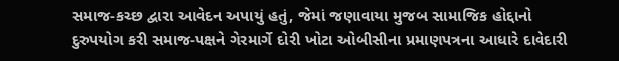સમાજ-કચ્છ દ્વારા આવેદન અપાયું હતું, જેમાં જણાવાયા મુજબ સામાજિક હોદ્દાનો દુરુપયોગ કરી સમાજ-પક્ષને ગેરમાર્ગે દોરી ખોટા ઓબીસીના પ્રમાણપત્રના આધારે દાવેદારી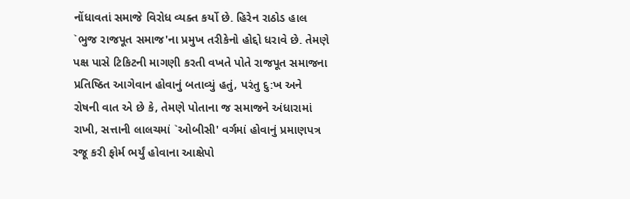નોંધાવતાં સમાજે વિરોધ વ્યક્ત કર્યો છે. હિરેન રાઠોડ હાલ `ભુજ રાજપૂત સમાજ'ના પ્રમુખ તરીકેનો હોદ્દો ધરાવે છે. તેમણે પક્ષ પાસે ટિકિટની માગણી કરતી વખતે પોતે રાજપૂત સમાજના પ્રતિષ્ઠિત આગેવાન હોવાનું બતાવ્યું હતું, પરંતુ દુ:ખ અને રોષની વાત એ છે કે, તેમણે પોતાના જ સમાજને અંધારામાં રાખી, સત્તાની લાલચમાં `ઓબીસી' વર્ગમાં હોવાનું પ્રમાણપત્ર રજૂ કરી ફોર્મ ભર્યું હોવાના આક્ષેપો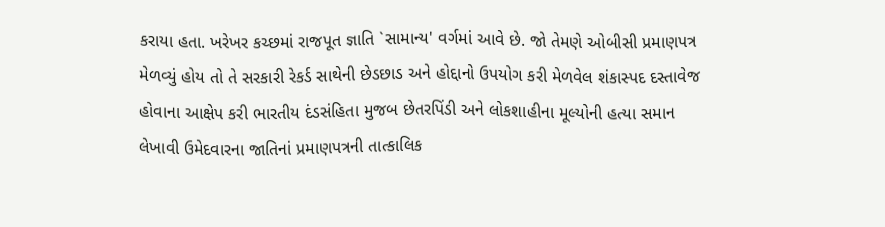કરાયા હતા. ખરેખર કચ્છમાં રાજપૂત જ્ઞાતિ `સામાન્ય' વર્ગમાં આવે છે. જો તેમણે ઓબીસી પ્રમાણપત્ર મેળવ્યું હોય તો તે સરકારી રેકર્ડ સાથેની છેડછાડ અને હોદ્દાનો ઉપયોગ કરી મેળવેલ શંકાસ્પદ દસ્તાવેજ હોવાના આક્ષેપ કરી ભારતીય દંડસંહિતા મુજબ છેતરપિંડી અને લોકશાહીના મૂલ્યોની હત્યા સમાન લેખાવી ઉમેદવારના જાતિનાં પ્રમાણપત્રની તાત્કાલિક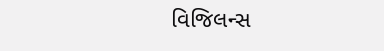વિજિલન્સ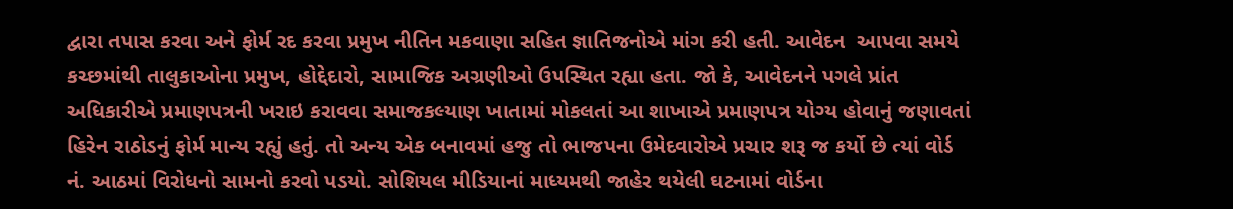દ્વારા તપાસ કરવા અને ફોર્મ રદ કરવા પ્રમુખ નીતિન મકવાણા સહિત જ્ઞાતિજનોએ માંગ કરી હતી. આવેદન  આપવા સમયે કચ્છમાંથી તાલુકાઓના પ્રમુખ, હોદ્દેદારો, સામાજિક અગ્રણીઓ ઉપસ્થિત રહ્યા હતા. જો કે, આવેદનને પગલે પ્રાંત અધિકારીએ પ્રમાણપત્રની ખરાઇ કરાવવા સમાજકલ્યાણ ખાતામાં મોકલતાં આ શાખાએ પ્રમાણપત્ર યોગ્ય હોવાનું જણાવતાં હિરેન રાઠોડનું ફોર્મ માન્ય રહ્યું હતું. તો અન્ય એક બનાવમાં હજુ તો ભાજપના ઉમેદવારોએ પ્રચાર શરૂ જ કર્યો છે ત્યાં વોર્ડ નં. આઠમાં વિરોધનો સામનો કરવો પડયો. સોશિયલ મીડિયાનાં માધ્યમથી જાહેર થયેલી ઘટનામાં વોર્ડના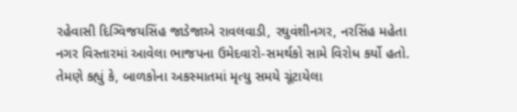રહેવાસી દિગ્વિજયસિંહ જાડેજાએ રાવલવાડી, રઘુવંશીનગર, નરસિંહ મહેતા નગર વિસ્તારમાં આવેલા ભાજપના ઉમેદવારો-સમર્થકો સામે વિરોધ કર્યો હતો. તેમણે કહ્યું કે, બાળકોના અકસ્માતમાં મૃત્યુ સમયે ચૂંટાયેલા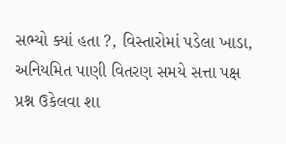સભ્યો ક્યાં હતા ?, વિસ્તારોમાં પડેલા ખાડા, અનિયમિત પાણી વિતરણ સમયે સત્તા પક્ષ પ્રશ્ન ઉકેલવા શા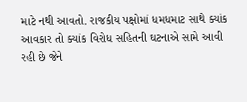માટે નથી આવતો. રાજકીય પક્ષોમાં ધમધમાટ સાથે ક્યાંક આવકાર તો ક્યાંક વિરોધ સહિતની ઘટનાએ સામે આવી રહી છે જેને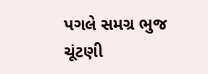પગલે સમગ્ર ભુજ ચૂંટણી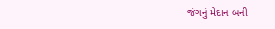જંગનું મેદાન બની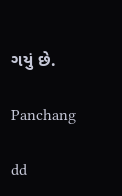ગયું છે.

Panchang

dd